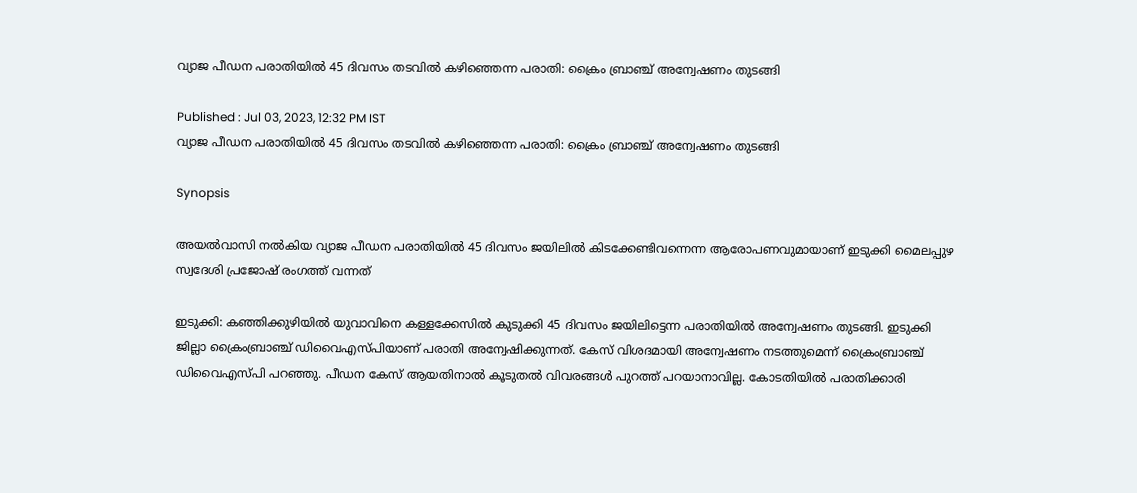വ്യാജ പീഡന പരാതിയിൽ 45 ദിവസം തടവിൽ കഴിഞ്ഞെന്ന പരാതി: ക്രൈം ബ്രാഞ്ച് അന്വേഷണം തുടങ്ങി

Published : Jul 03, 2023, 12:32 PM IST
വ്യാജ പീഡന പരാതിയിൽ 45 ദിവസം തടവിൽ കഴിഞ്ഞെന്ന പരാതി: ക്രൈം ബ്രാഞ്ച് അന്വേഷണം തുടങ്ങി

Synopsis

അയല്‍വാസി നല്‍കിയ വ്യാജ പീഡന പരാതിയില്‍ 45 ദിവസം ജയിലിൽ കിടക്കേണ്ടിവന്നെന്ന ആരോപണവുമായാണ് ഇടുക്കി മൈലപ്പുഴ സ്വദേശി പ്രജോഷ് രംഗത്ത് വന്നത്

ഇടുക്കി: കഞ്ഞിക്കുഴിയിൽ യുവാവിനെ കള്ളക്കേസിൽ കുടുക്കി 45 ദിവസം ജയിലിട്ടെന്ന പരാതിയിൽ അന്വേഷണം തുടങ്ങി. ഇടുക്കി ജില്ലാ ക്രൈംബ്രാഞ്ച് ഡിവൈഎസ്പിയാണ് പരാതി അന്വേഷിക്കുന്നത്. കേസ് വിശദമായി അന്വേഷണം നടത്തുമെന്ന് ക്രൈംബ്രാഞ്ച് ഡിവൈഎസ്പി പറഞ്ഞു. പീഡന കേസ് ആയതിനാൽ കൂടുതൽ വിവരങ്ങൾ പുറത്ത് പറയാനാവില്ല. കോടതിയിൽ പരാതിക്കാരി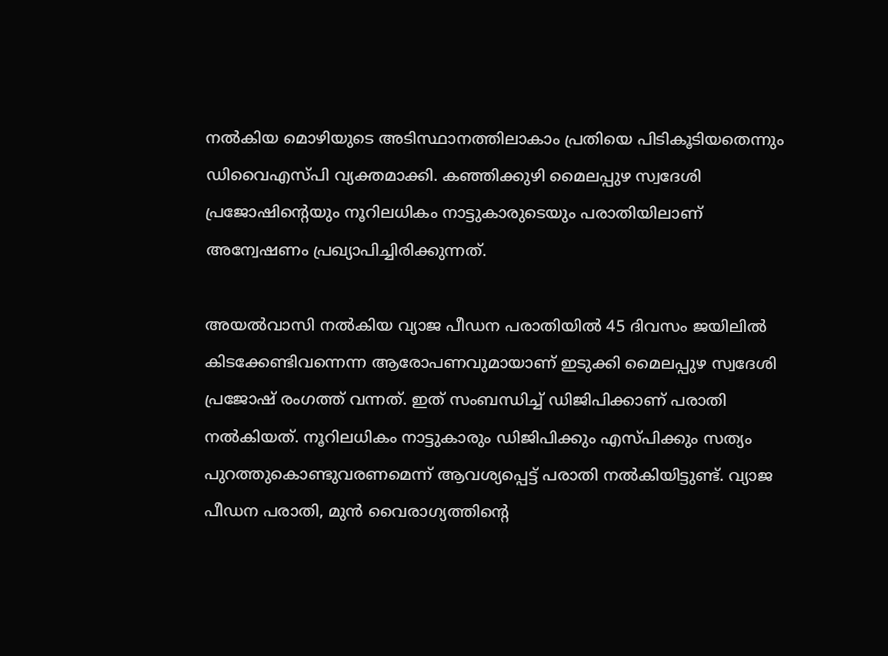നൽകിയ മൊഴിയുടെ അടിസ്ഥാനത്തിലാകാം പ്രതിയെ പിടികൂടിയതെന്നും ഡിവൈഎസ്പി വ്യക്തമാക്കി. കഞ്ഞിക്കുഴി മൈലപ്പുഴ സ്വദേശി പ്രജോഷിന്റെയും നൂറിലധികം നാട്ടുകാരുടെയും പരാതിയിലാണ് അന്വേഷണം പ്രഖ്യാപിച്ചിരിക്കുന്നത്.

അയല്‍വാസി നല്‍കിയ വ്യാജ പീഡന പരാതിയില്‍ 45 ദിവസം ജയിലിൽ കിടക്കേണ്ടിവന്നെന്ന ആരോപണവുമായാണ് ഇടുക്കി മൈലപ്പുഴ സ്വദേശി പ്രജോഷ് രംഗത്ത് വന്നത്. ഇത് സംബന്ധിച്ച് ഡിജിപിക്കാണ് പരാതി നൽകിയത്. നൂറിലധികം നാട്ടുകാരും ഡിജിപിക്കും എസ്പിക്കും സത്യം പുറത്തുകൊണ്ടുവരണമെന്ന് ആവശ്യപ്പെട്ട് പരാതി നൽകിയിട്ടുണ്ട്. വ്യാജ പീഡന പരാതി, മുൻ വൈരാഗ്യത്തിന്‍റെ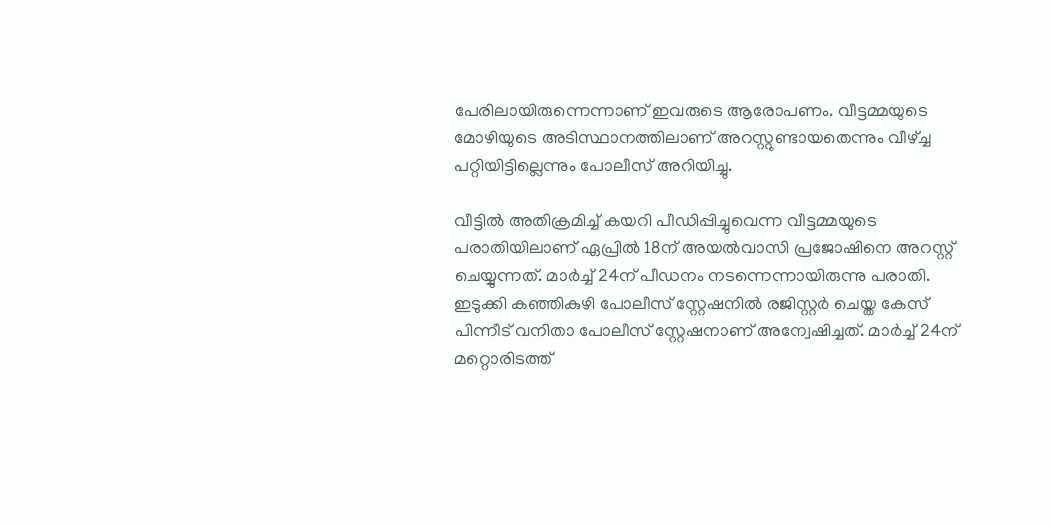പേരിലായിരുന്നെന്നാണ് ഇവരുടെ ആരോപണം. വീട്ടമ്മയുടെ മോഴിയുടെ അടിസ്ഥാനത്തിലാണ് അറസ്റ്റുണ്ടായതെന്നും വീഴ്ച്ച പറ്റിയിട്ടില്ലെന്നും പോലീസ് അറിയിച്ചു.

വീട്ടില്‍ അതിക്രമിച്ച് കയറി പീഡിപ്പിച്ചുവെന്ന വീട്ടമ്മയുടെ പരാതിയിലാണ് ഏപ്രില്‍ 18ന് അയല്‍വാസി പ്രജോഷിനെ അറസ്റ്റ് ചെയ്യുന്നത്. മാര്‍ച്ച് 24ന് പീഡനം നടന്നെന്നായിരുന്നു പരാതി. ഇടുക്കി കഞ്ഞികുഴി പോലീസ് സ്റ്റേഷനില്‍ രജിസ്റ്റര്‍ ചെയ്ത കേസ് പിന്നീട് വനിതാ പോലീസ് സ്റ്റേഷനാണ് അന്വേഷിച്ചത്. മാര്‍ച്ച് 24ന് മറ്റൊരിടത്ത്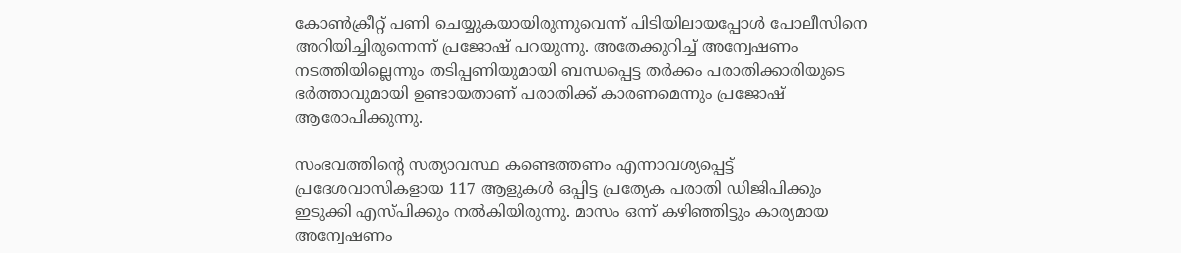കോൺക്രീറ്റ് പണി ചെയ്യുകയായിരുന്നുവെന്ന് പിടിയിലായപ്പോൾ പോലീസിനെ അറിയിച്ചിരുന്നെന്ന് പ്രജോഷ് പറയുന്നു. അതേക്കുറിച്ച് അന്വേഷണം നടത്തിയില്ലെന്നും തടിപ്പണിയുമായി ബന്ധപ്പെട്ട തർക്കം പരാതിക്കാരിയുടെ ഭർത്താവുമായി ഉണ്ടായതാണ് പരാതിക്ക് കാരണമെന്നും പ്രജോഷ് ആരോപിക്കുന്നു.

സംഭവത്തിന്‍റെ സത്യാവസ്ഥ കണ്ടെത്തണം എന്നാവശ്യപ്പെട്ട് പ്രദേശവാസികളായ 117 ആളുകള്‍ ഒപ്പിട്ട പ്രത്യേക പരാതി ഡിജിപിക്കും ഇടുക്കി എസ്പിക്കും നല്‍കിയിരുന്നു. മാസം ഒന്ന് കഴിഞ്ഞിട്ടും കാര്യമായ അന്വേഷണം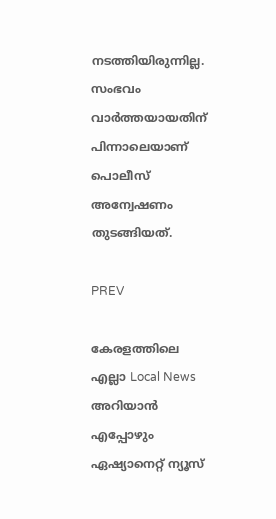നടത്തിയിരുന്നില്ല. സംഭവം വാർത്തയായതിന് പിന്നാലെയാണ് പൊലീസ് അന്വേഷണം തുടങ്ങിയത്.

PREV

കേരളത്തിലെ എല്ലാ Local News അറിയാൻ എപ്പോഴും ഏഷ്യാനെറ്റ് ന്യൂസ്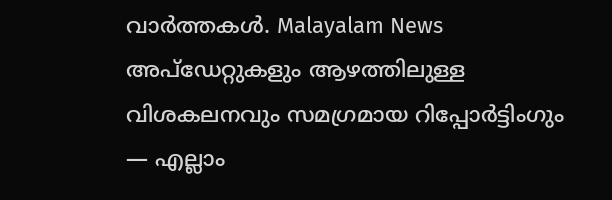വാർത്തകൾ. Malayalam News  അപ്‌ഡേറ്റുകളും ആഴത്തിലുള്ള വിശകലനവും സമഗ്രമായ റിപ്പോർട്ടിംഗും — എല്ലാം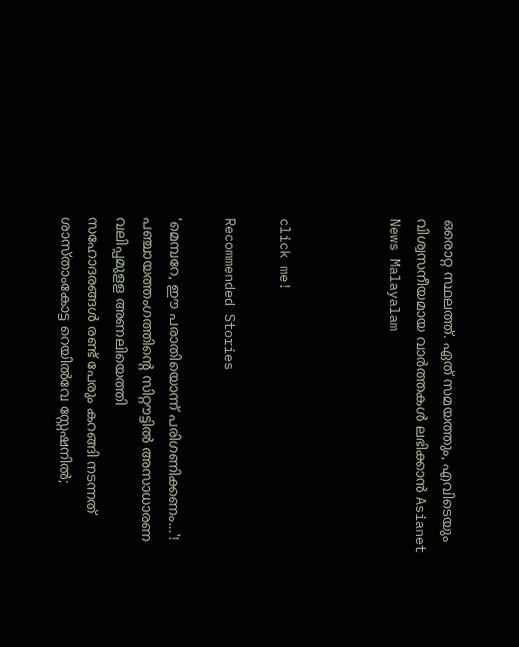ഒരൊറ്റ സ്ഥലത്ത്. ഏത് സമയത്തും, എവിടെയും വിശ്വസനീയമായ വാർത്തകൾ ലഭിക്കാൻ Asianet News Malayalam



click me!

Recommended Stories

'മെമ്പറേ, ഈ പരാതിയൊന്ന് പരിഗണിക്കണം...'! പഞ്ചായത്തംഗത്തിന്റെ സിറ്റൗട്ടിൽ അസാധാരണ വലിപ്പമുളള അണലിയെത്തി
സഹോദരങ്ങൾ രണ്ട് പേരും കറങ്ങി നടന്നത് ശാസ്താംകോട്ട റെയിൽവേ സ്റ്റേഷനിൽ;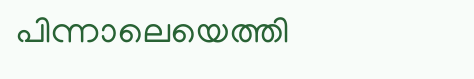പിന്നാലെയെത്തി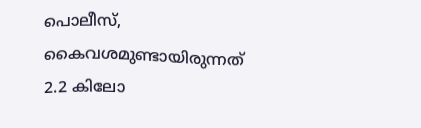പൊലീസ്, കൈവശമുണ്ടായിരുന്നത് 2.2 കിലോ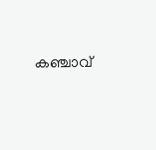കഞ്ചാവ്